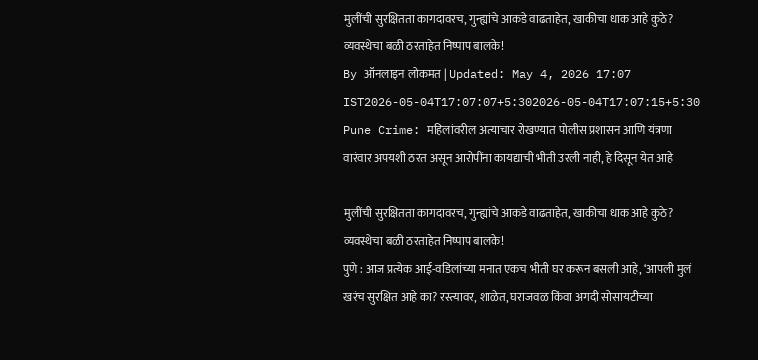मुलींची सुरक्षितता कागदावरच, गुन्ह्यांचे आकडे वाढताहेत, खाकीचा धाक आहे कुठे? व्यवस्थेचा बळी ठरताहेत निष्पाप बालके!
By ऑनलाइन लोकमत | Updated: May 4, 2026 17:07 IST2026-05-04T17:07:07+5:302026-05-04T17:07:15+5:30
Pune Crime: महिलांवरील अत्याचार रोखण्यात पोलीस प्रशासन आणि यंत्रणा वारंवार अपयशी ठरत असून आरोपींना कायद्याची भीती उरली नाही, हे दिसून येत आहे

मुलींची सुरक्षितता कागदावरच, गुन्ह्यांचे आकडे वाढताहेत, खाकीचा धाक आहे कुठे? व्यवस्थेचा बळी ठरताहेत निष्पाप बालके!
पुणे : आज प्रत्येक आई-वडिलांच्या मनात एकच भीती घर करून बसली आहे, ‘आपली मुलं खरंच सुरक्षित आहे का? रस्त्यावर, शाळेत, घराजवळ किंवा अगदी सोसायटीच्या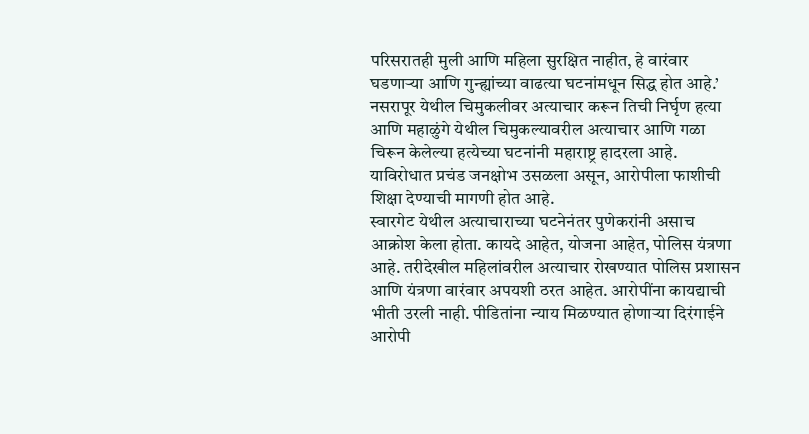परिसरातही मुली आणि महिला सुरक्षित नाहीत, हे वारंवार घडणाऱ्या आणि गुन्ह्यांच्या वाढत्या घटनांमधून सिद्ध होत आहे.’ नसरापूर येथील चिमुकलीवर अत्याचार करून तिची निर्घृण हत्या आणि महाळुंगे येथील चिमुकल्यावरील अत्याचार आणि गळा चिरून केलेल्या हत्येच्या घटनांनी महाराष्ट्र हादरला आहे. याविरोधात प्रचंड जनक्षोभ उसळला असून, आरोपीला फाशीची शिक्षा देण्याची मागणी होत आहे.
स्वारगेट येथील अत्याचाराच्या घटनेनंतर पुणेकरांनी असाच आक्रोश केला होता. कायदे आहेत, योजना आहेत, पोलिस यंत्रणा आहे. तरीदेखील महिलांवरील अत्याचार रोखण्यात पोलिस प्रशासन आणि यंत्रणा वारंवार अपयशी ठरत आहेत. आरोपींना कायद्याची भीती उरली नाही. पीडितांना न्याय मिळण्यात होणाऱ्या दिरंगाईने आरोपी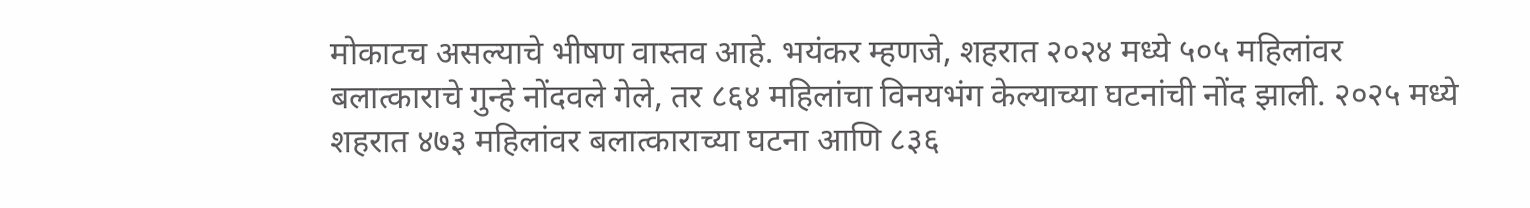मोकाटच असल्याचे भीषण वास्तव आहे. भयंकर म्हणजे, शहरात २०२४ मध्ये ५०५ महिलांवर बलात्काराचे गुन्हे नोंदवले गेले, तर ८६४ महिलांचा विनयभंग केल्याच्या घटनांची नोंद झाली. २०२५ मध्ये शहरात ४७३ महिलांवर बलात्काराच्या घटना आणि ८३६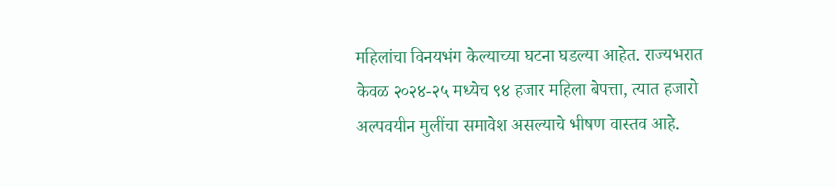महिलांचा विनयभंग केल्याच्या घटना घडल्या आहेत. राज्यभरात केवळ २०२४-२५ मध्येच ९४ हजार महिला बेपत्ता, त्यात हजारो अल्पवयीन मुलींचा समावेश असल्याचे भीषण वास्तव आहे.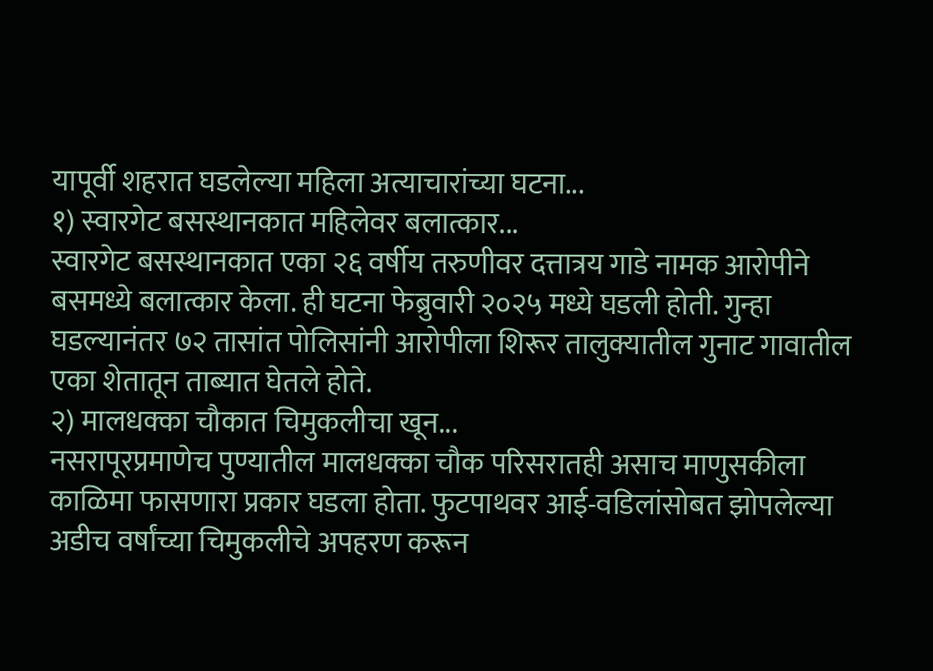यापूर्वी शहरात घडलेल्या महिला अत्याचारांच्या घटना...
१) स्वारगेट बसस्थानकात महिलेवर बलात्कार...
स्वारगेट बसस्थानकात एका २६ वर्षीय तरुणीवर दत्तात्रय गाडे नामक आरोपीने बसमध्ये बलात्कार केला. ही घटना फेब्रुवारी २०२५ मध्ये घडली होती. गुन्हा घडल्यानंतर ७२ तासांत पोलिसांनी आरोपीला शिरूर तालुक्यातील गुनाट गावातील एका शेतातून ताब्यात घेतले होते.
२) मालधक्का चौकात चिमुकलीचा खून...
नसरापूरप्रमाणेच पुण्यातील मालधक्का चौक परिसरातही असाच माणुसकीला काळिमा फासणारा प्रकार घडला होता. फुटपाथवर आई-वडिलांसोबत झोपलेल्या अडीच वर्षांच्या चिमुकलीचे अपहरण करून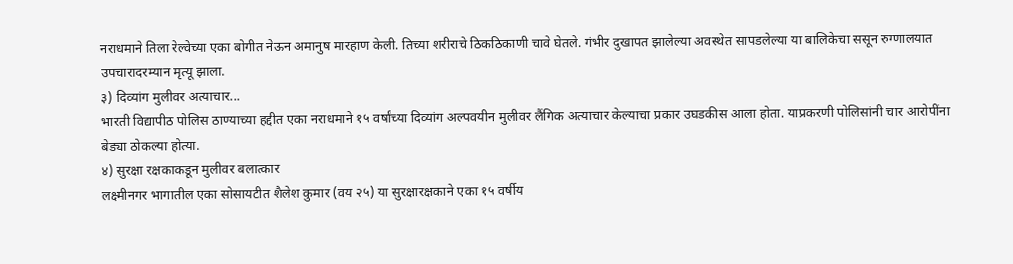नराधमाने तिला रेल्वेच्या एका बोगीत नेऊन अमानुष मारहाण केली. तिच्या शरीराचे ठिकठिकाणी चावे घेतले. गंभीर दुखापत झालेल्या अवस्थेत सापडलेल्या या बालिकेचा ससून रुग्णालयात उपचारादरम्यान मृत्यू झाला.
३) दिव्यांग मुलीवर अत्याचार...
भारती विद्यापीठ पोलिस ठाण्याच्या हद्दीत एका नराधमाने १५ वर्षांच्या दिव्यांग अल्पवयीन मुलीवर लैंगिक अत्याचार केल्याचा प्रकार उघडकीस आला होता. याप्रकरणी पोलिसांनी चार आरोपींना बेड्या ठोकल्या होत्या.
४) सुरक्षा रक्षकाकडून मुलीवर बलात्कार
लक्ष्मीनगर भागातील एका सोसायटीत शैलेश कुमार (वय २५) या सुरक्षारक्षकाने एका १५ वर्षीय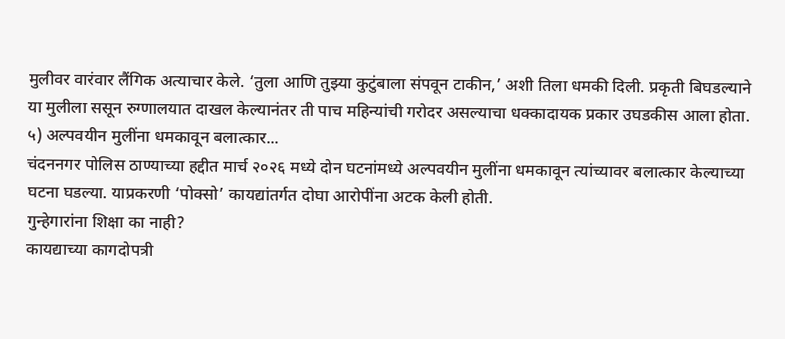मुलीवर वारंवार लैंगिक अत्याचार केले. ‘तुला आणि तुझ्या कुटुंबाला संपवून टाकीन,’ अशी तिला धमकी दिली. प्रकृती बिघडल्याने या मुलीला ससून रुग्णालयात दाखल केल्यानंतर ती पाच महिन्यांची गरोदर असल्याचा धक्कादायक प्रकार उघडकीस आला होता.
५) अल्पवयीन मुलींना धमकावून बलात्कार...
चंदननगर पोलिस ठाण्याच्या हद्दीत मार्च २०२६ मध्ये दोन घटनांमध्ये अल्पवयीन मुलींना धमकावून त्यांच्यावर बलात्कार केल्याच्या घटना घडल्या. याप्रकरणी ‘पोक्सो’ कायद्यांतर्गत दोघा आरोपींना अटक केली होती.
गुन्हेगारांना शिक्षा का नाही?
कायद्याच्या कागदोपत्री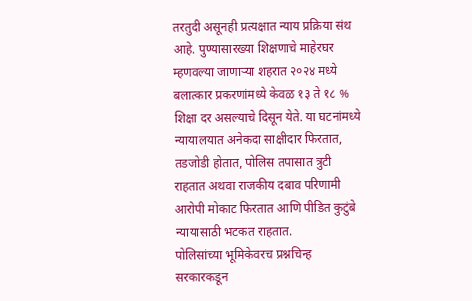तरतुदी असूनही प्रत्यक्षात न्याय प्रक्रिया संथ आहे. पुण्यासारख्या शिक्षणाचे माहेरघर म्हणवल्या जाणाऱ्या शहरात २०२४ मध्ये बलात्कार प्रकरणांमध्ये केवळ १३ ते १८ % शिक्षा दर असल्याचे दिसून येते. या घटनांमध्ये न्यायालयात अनेकदा साक्षीदार फिरतात, तडजोडी होतात, पोलिस तपासात त्रुटी राहतात अथवा राजकीय दबाव परिणामी आरोपी मोकाट फिरतात आणि पीडित कुटुंबे न्यायासाठी भटकत राहतात.
पोलिसांच्या भूमिकेवरच प्रश्नचिन्ह
सरकारकडून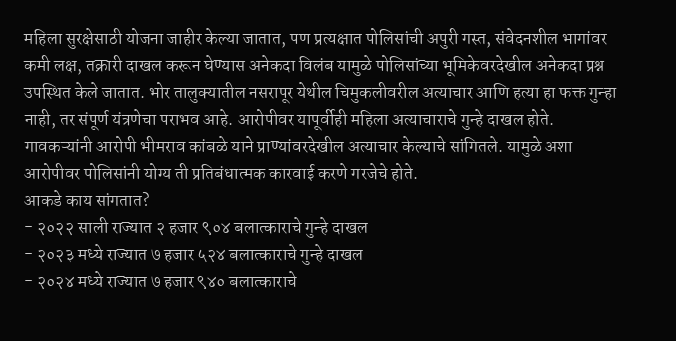महिला सुरक्षेसाठी योजना जाहीर केल्या जातात, पण प्रत्यक्षात पोलिसांची अपुरी गस्त, संवेदनशील भागांवर कमी लक्ष, तक्रारी दाखल करून घेण्यास अनेकदा विलंब यामुळे पोलिसांच्या भूमिकेवरदेखील अनेकदा प्रश्न उपस्थित केले जातात. भोर तालुक्यातील नसरापूर येथील चिमुकलीवरील अत्याचार आणि हत्या हा फक्त गुन्हा नाही, तर संपूर्ण यंत्रणेचा पराभव आहे. आरोपीवर यापूर्वीही महिला अत्याचाराचे गुन्हे दाखल होते. गावकऱ्यांनी आरोपी भीमराव कांबळे याने प्राण्यांवरदेखील अत्याचार केल्याचे सांगितले. यामुळे अशा आरोपीवर पोलिसांनी योग्य ती प्रतिबंधात्मक कारवाई करणे गरजेचे होते.
आकडे काय सांगतात?
- २०२२ साली राज्यात २ हजार ९०४ बलात्काराचे गुन्हे दाखल
- २०२३ मध्ये राज्यात ७ हजार ५२४ बलात्काराचे गुन्हे दाखल
- २०२४ मध्ये राज्यात ७ हजार ९४० बलात्काराचे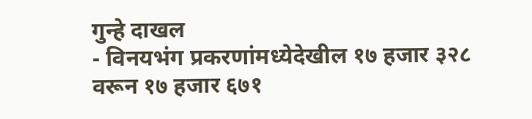गुन्हे दाखल
- विनयभंग प्रकरणांमध्येदेखील १७ हजार ३२८ वरून १७ हजार ६७१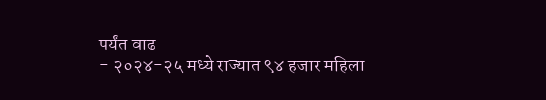पर्यंत वाढ
- २०२४-२५ मध्ये राज्यात ९४ हजार महिला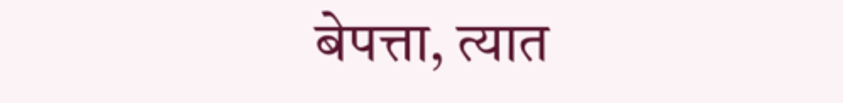बेपत्ता, त्यात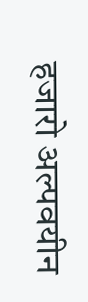हजारो अल्पवयीन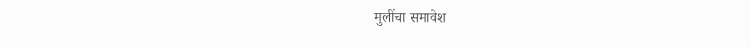मुलींचा समावेश